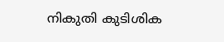നികുതി കുടിശിക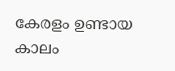കേരളം ഉണ്ടായ കാലം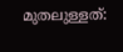മുതലുള്ളത്: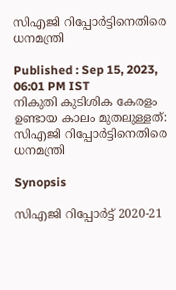സിഎജി റിപ്പോർട്ടിനെതിരെ ധനമന്ത്രി

Published : Sep 15, 2023, 06:01 PM IST
നികുതി കുടിശിക കേരളം ഉണ്ടായ കാലം മുതലുള്ളത്: സിഎജി റിപ്പോർട്ടിനെതിരെ ധനമന്ത്രി

Synopsis

സിഎജി റിപ്പോർട്ട് 2020-21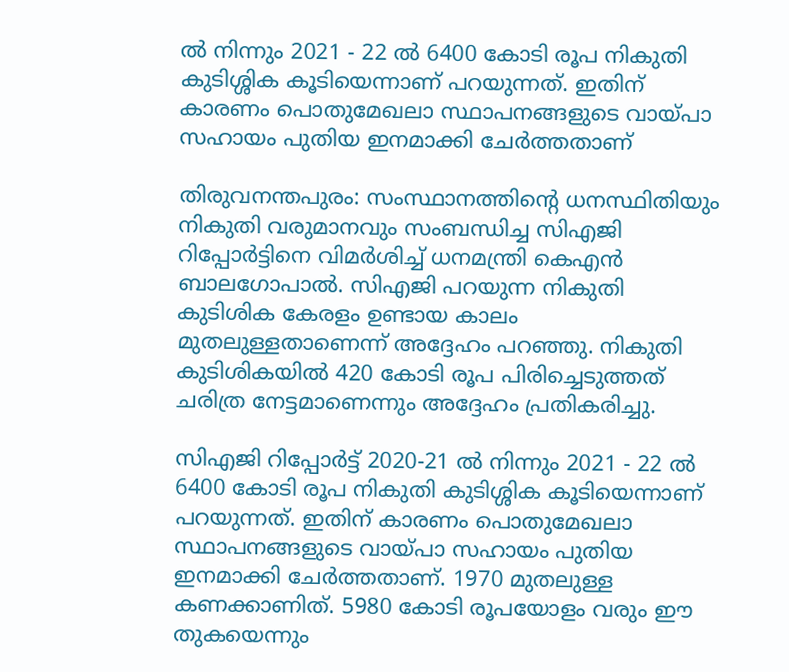ൽ നിന്നും 2021 - 22 ൽ 6400 കോടി രൂപ നികുതി കുടിശ്ശിക കൂടിയെന്നാണ് പറയുന്നത്. ഇതിന് കാരണം പൊതുമേഖലാ സ്ഥാപനങ്ങളുടെ വായ്പാ സഹായം പുതിയ ഇനമാക്കി ചേർത്തതാണ്

തിരുവനന്തപുരം: സംസ്ഥാനത്തിന്റെ ധനസ്ഥിതിയും നികുതി വരുമാനവും സംബന്ധിച്ച സിഎജി റിപ്പോർട്ടിനെ വിമർശിച്ച് ധനമന്ത്രി കെഎൻ ബാലഗോപാൽ. സിഎജി പറയുന്ന നികുതി കുടിശിക കേരളം ഉണ്ടായ കാലം മുതലുള്ളതാണെന്ന് അദ്ദേഹം പറഞ്ഞു. നികുതി കുടിശികയിൽ 420 കോടി രൂപ പിരിച്ചെടുത്തത് ചരിത്ര നേട്ടമാണെന്നും അദ്ദേഹം പ്രതികരിച്ചു.

സിഎജി റിപ്പോർട്ട് 2020-21 ൽ നിന്നും 2021 - 22 ൽ 6400 കോടി രൂപ നികുതി കുടിശ്ശിക കൂടിയെന്നാണ് പറയുന്നത്. ഇതിന് കാരണം പൊതുമേഖലാ സ്ഥാപനങ്ങളുടെ വായ്പാ സഹായം പുതിയ ഇനമാക്കി ചേർത്തതാണ്. 1970 മുതലുള്ള കണക്കാണിത്. 5980 കോടി രൂപയോളം വരും ഈ തുകയെന്നും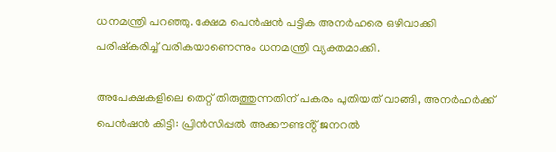ധനമന്ത്രി പറഞ്ഞു. ക്ഷേമ പെൻഷൻ പട്ടിക അനർഹരെ ഒഴിവാക്കി പരിഷ്കരിച്ച് വരികയാണെന്നും ധനമന്ത്രി വ്യക്തമാക്കി.

അപേക്ഷകളിലെ തെറ്റ് തിരുത്തുന്നതിന് പകരം പുതിയത് വാങ്ങി, അനർഹർക്ക് പെൻഷൻ കിട്ടി: പ്രിൻസിപ്പൽ അക്കൗണ്ടൻ്റ് ജനറൽ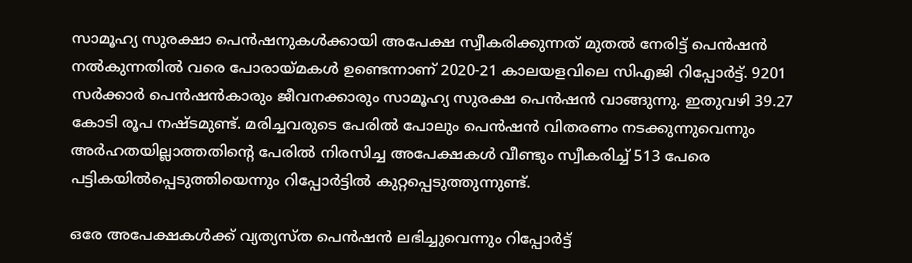സാമൂഹ്യ സുരക്ഷാ പെൻഷനുകൾക്കായി അപേക്ഷ സ്വീകരിക്കുന്നത് മുതൽ നേരിട്ട് പെൻഷൻ നൽകുന്നതിൽ വരെ പോരായ്മകൾ ഉണ്ടെന്നാണ് 2020-21 കാലയളവിലെ സിഎജി റിപ്പോർട്ട്. 9201 സ‍ർക്കാർ പെൻഷൻകാരും ജീവനക്കാരും സാമൂഹ്യ സുരക്ഷ പെൻഷൻ വാങ്ങുന്നു. ഇതുവഴി 39.27 കോടി രൂപ നഷ്ടമുണ്ട്. മരിച്ചവരുടെ പേരിൽ പോലും പെൻഷൻ വിതരണം നടക്കുന്നുവെന്നും അർഹതയില്ലാത്തതിന്റെ പേരിൽ നിരസിച്ച അപേക്ഷകൾ വീണ്ടും സ്വീകരിച്ച് 513 പേരെ പട്ടികയിൽപ്പെടുത്തിയെന്നും റിപ്പോർട്ടിൽ കുറ്റപ്പെടുത്തുന്നുണ്ട്.

ഒരേ അപേക്ഷകൾക്ക് വ്യത്യസ്ത പെൻഷൻ ലഭിച്ചുവെന്നും റിപ്പോർട്ട്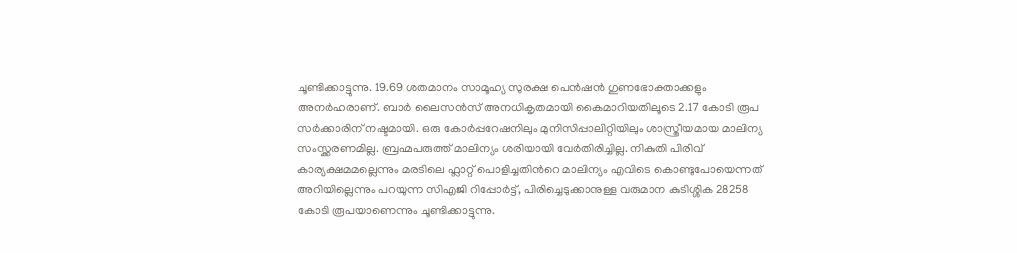ചൂണ്ടിക്കാട്ടുന്നു. 19.69 ശതമാനം സാമൂഹ്യ സുരക്ഷ പെൻഷൻ ഗുണഭോക്താക്കളും അനർഹരാണ്. ബാർ ലൈസൻസ് അനധികൃതമായി കൈമാറിയതിലൂടെ 2.17 കോടി രൂപ സർക്കാരിന് നഷ്ടമായി. ഒരു കോർപ്പറേഷനിലും മുനിസിപ്പാലിറ്റിയിലും ശാസ്ത്രീയമായ മാലിന്യ സംസ്ക്കരണമില്ല. ബ്രഹ്മപരുത്ത് മാലിന്യം ശരിയായി വേർതിരിച്ചില്ല. നികുതി പിരിവ് കാര്യക്ഷമമല്ലെന്നും മരടിലെ ഫ്ലാറ്റ് പൊളിച്ചതിൻറെ മാലിന്യം എവിടെ കൊണ്ടുപോയെന്നത് അറിയില്ലെന്നും പറയുന്ന സിഎജി റിപ്പോർട്ട്, പിരിച്ചെടുക്കാനുള്ള വരുമാന കുടിശ്ശിക 28258 കോടി രൂപയാണെന്നും ചൂണ്ടിക്കാട്ടുന്നു.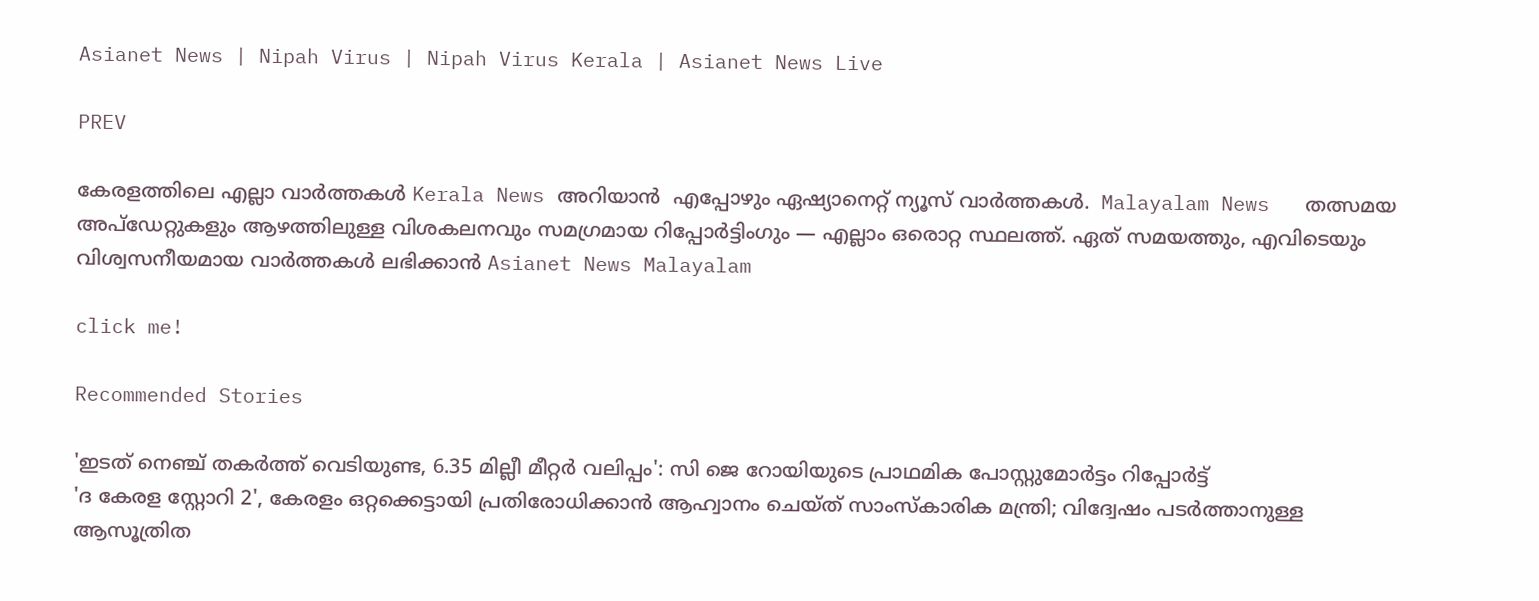Asianet News | Nipah Virus | Nipah Virus Kerala | Asianet News Live

PREV

കേരളത്തിലെ എല്ലാ വാർത്തകൾ Kerala News അറിയാൻ  എപ്പോഴും ഏഷ്യാനെറ്റ് ന്യൂസ് വാർത്തകൾ.  Malayalam News   തത്സമയ അപ്‌ഡേറ്റുകളും ആഴത്തിലുള്ള വിശകലനവും സമഗ്രമായ റിപ്പോർട്ടിംഗും — എല്ലാം ഒരൊറ്റ സ്ഥലത്ത്. ഏത് സമയത്തും, എവിടെയും വിശ്വസനീയമായ വാർത്തകൾ ലഭിക്കാൻ Asianet News Malayalam

click me!

Recommended Stories

'ഇടത് നെഞ്ച് തക‍ർത്ത് വെടിയുണ്ട, 6.35 മില്ലീ മീറ്റർ വലിപ്പം': സി ജെ റോയിയുടെ പ്രാഥമിക പോസ്റ്റുമോർട്ടം റിപ്പോർട്ട്
'ദ കേരള സ്റ്റോറി 2', കേരളം ഒറ്റക്കെട്ടായി പ്രതിരോധിക്കാൻ ആഹ്വാനം ചെയ്ത് സാംസ്കാരിക മന്ത്രി; വിദ്വേഷം പടർത്താനുള്ള ആസൂത്രിത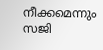നീക്കമെന്നും സജി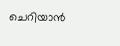ചെറിയാൻ